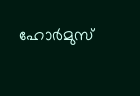ഹോർമുസ്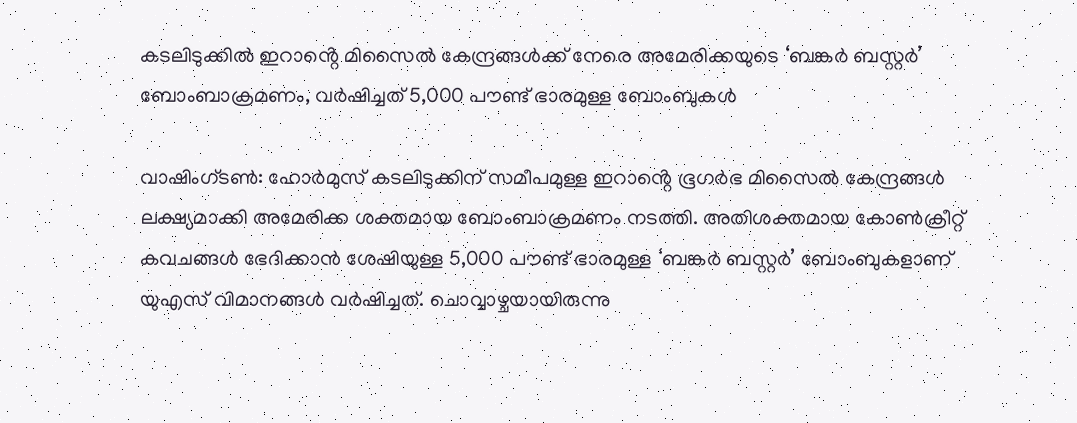കടലിടുക്കിൽ ഇറാൻ്റെ മിസൈൽ കേന്ദ്രങ്ങൾക്ക് നേരെ അമേരിക്കയുടെ ‘ബങ്കർ ബസ്റ്റർ’ ബോംബാക്രമണം, വർഷിച്ചത് 5,000 പൗണ്ട് ഭാരമുള്ള ബോംബുകൾ

വാഷിംഗ്ടൺ: ഹോർമുസ് കടലിടുക്കിന് സമീപമുള്ള ഇറാൻ്റെ ഭൂഗർഭ മിസൈൽ കേന്ദ്രങ്ങൾ ലക്ഷ്യമാക്കി അമേരിക്ക ശക്തമായ ബോംബാക്രമണം നടത്തി. അതിശക്തമായ കോൺക്രീറ്റ് കവചങ്ങൾ ഭേദിക്കാൻ ശേഷിയുള്ള 5,000 പൗണ്ട് ഭാരമുള്ള ‘ബങ്കർ ബസ്റ്റർ’ ബോംബുകളാണ് യുഎസ് വിമാനങ്ങൾ വർഷിച്ചത്. ചൊവ്വാഴ്ചയായിരുന്നു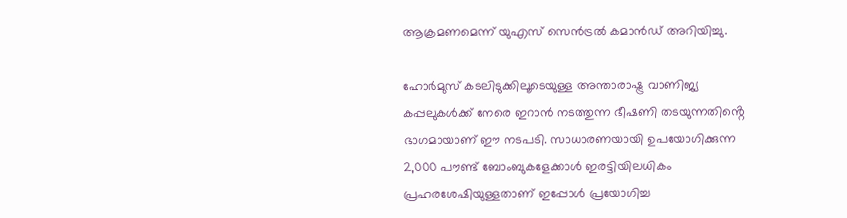ആക്രമണമെന്ന് യുഎസ് സെൻട്രൽ കമാൻഡ് അറിയിച്ചു.

ഹോർമുസ് കടലിടുക്കിലൂടെയുള്ള അന്താരാഷ്ട്ര വാണിജ്യ കപ്പലുകൾക്ക് നേരെ ഇറാൻ നടത്തുന്ന ഭീഷണി തടയുന്നതിൻ്റെ ഭാഗമായാണ് ഈ നടപടി. സാധാരണയായി ഉപയോഗിക്കുന്ന 2,000 പൗണ്ട് ബോംബുകളേക്കാൾ ഇരട്ടിയിലധികം പ്രഹരശേഷിയുള്ളതാണ് ഇപ്പോൾ പ്രയോഗിച്ച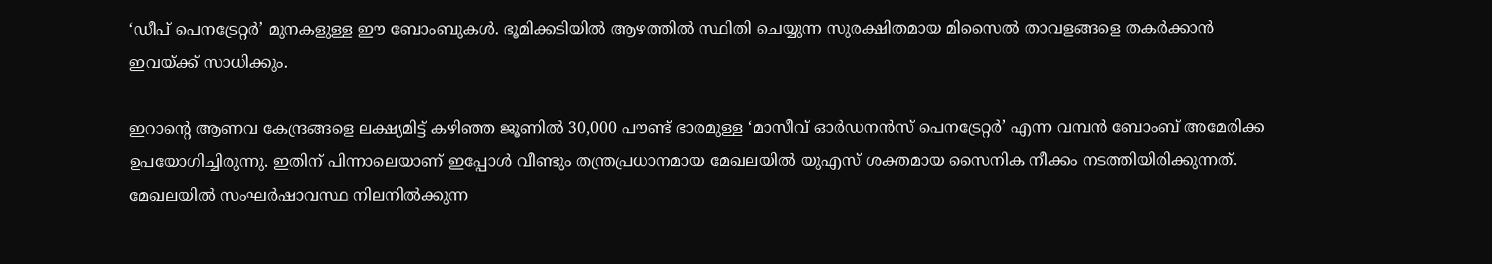‘ഡീപ് പെനട്രേറ്റർ’ മുനകളുള്ള ഈ ബോംബുകൾ. ഭൂമിക്കടിയിൽ ആഴത്തിൽ സ്ഥിതി ചെയ്യുന്ന സുരക്ഷിതമായ മിസൈൽ താവളങ്ങളെ തകർക്കാൻ ഇവയ്ക്ക് സാധിക്കും.

ഇറാൻ്റെ ആണവ കേന്ദ്രങ്ങളെ ലക്ഷ്യമിട്ട് കഴിഞ്ഞ ജൂണിൽ 30,000 പൗണ്ട് ഭാരമുള്ള ‘മാസീവ് ഓർഡനൻസ് പെനട്രേറ്റർ’ എന്ന വമ്പൻ ബോംബ് അമേരിക്ക ഉപയോഗിച്ചിരുന്നു. ഇതിന് പിന്നാലെയാണ് ഇപ്പോൾ വീണ്ടും തന്ത്രപ്രധാനമായ മേഖലയിൽ യുഎസ് ശക്തമായ സൈനിക നീക്കം നടത്തിയിരിക്കുന്നത്. മേഖലയിൽ സംഘർഷാവസ്ഥ നിലനിൽക്കുന്ന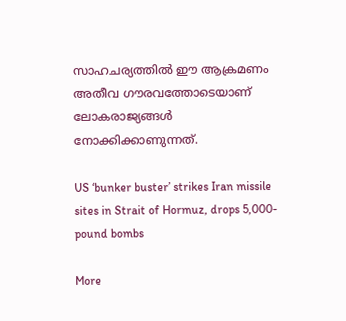സാഹചര്യത്തിൽ ഈ ആക്രമണം അതീവ ഗൗരവത്തോടെയാണ് ലോകരാജ്യങ്ങൾ നോക്കിക്കാണുന്നത്.

US ‘bunker buster’ strikes Iran missile sites in Strait of Hormuz, drops 5,000-pound bombs

More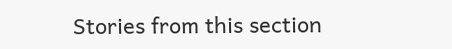Stories from this section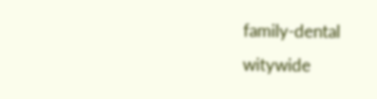family-dental
witywide